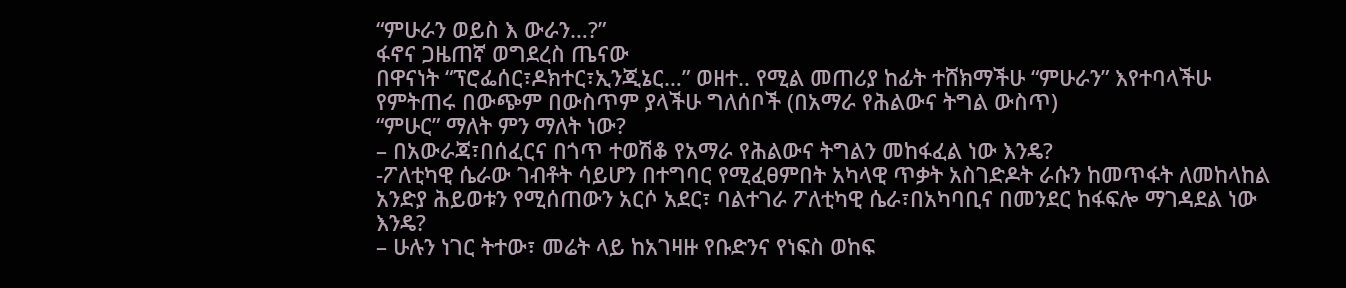“ምሁራን ወይስ እ ውራን…?”
ፋኖና ጋዜጠኛ ወግደረስ ጤናው
በዋናነት “ፕሮፌሰር፣ዶክተር፣ኢንጂኔር…” ወዘተ.. የሚል መጠሪያ ከፊት ተሸክማችሁ “ምሁራን” እየተባላችሁ የምትጠሩ በውጭም በውስጥም ያላችሁ ግለሰቦች (በአማራ የሕልውና ትግል ውስጥ)
“ምሁር” ማለት ምን ማለት ነው?
– በአውራጃ፣በሰፈርና በጎጥ ተወሽቆ የአማራ የሕልውና ትግልን መከፋፈል ነው እንዴ?
-ፖለቲካዊ ሴራው ገብቶት ሳይሆን በተግባር የሚፈፀምበት አካላዊ ጥቃት አስገድዶት ራሱን ከመጥፋት ለመከላከል አንድያ ሕይወቱን የሚሰጠውን አርሶ አደር፣ ባልተገራ ፖለቲካዊ ሴራ፣በአካባቢና በመንደር ከፋፍሎ ማገዳደል ነው እንዴ?
– ሁሉን ነገር ትተው፣ መሬት ላይ ከአገዛዙ የቡድንና የነፍስ ወከፍ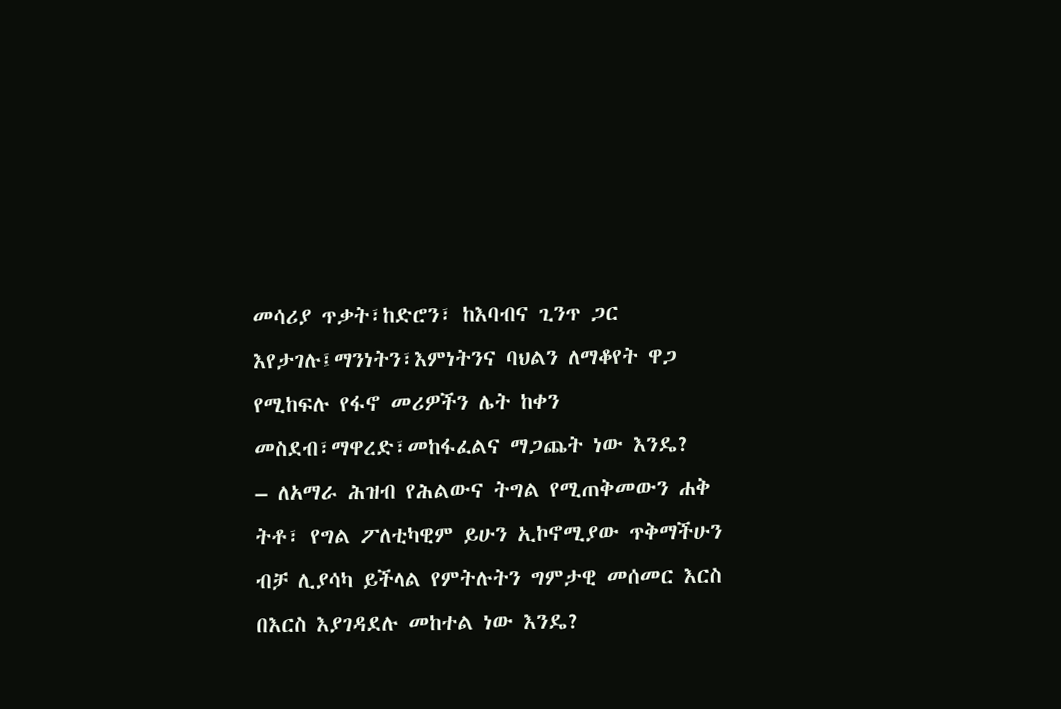መሳሪያ ጥቃት፣ከድሮን፣ ከእባብና ጊንጥ ጋር እየታገሉ፤ማንነትን፣እምነትንና ባህልን ለማቆየት ዋጋ የሚከፍሉ የፋኖ መሪዎችን ሌት ከቀን መስደብ፣ማዋረድ፣መከፋፈልና ማጋጨት ነው እንዴ?
– ለአማራ ሕዝብ የሕልውና ትግል የሚጠቅመውን ሐቅ ትቶ፣ የግል ፖለቲካዊም ይሁን ኢኮኖሚያው ጥቅማችሁን ብቻ ሊያሳካ ይችላል የምትሉትን ግምታዊ መሰመር እርስ በእርስ እያገዳደሉ መከተል ነው እንዴ?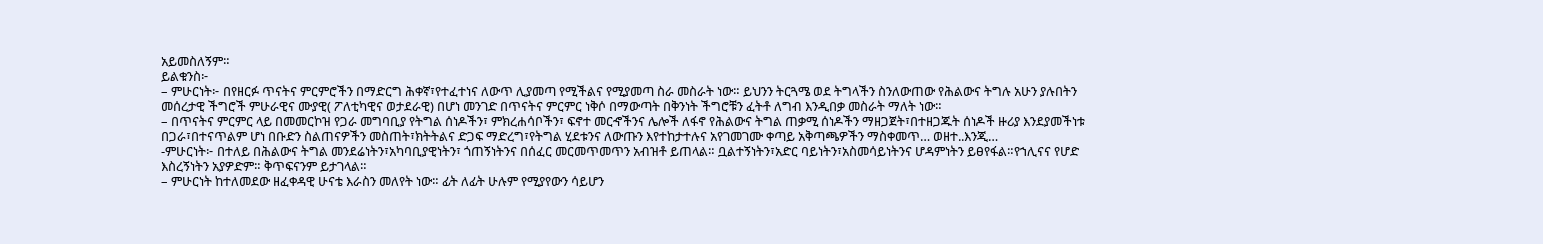አይመስለኝም።
ይልቁንስ፦
– ምሁርነት፦ በየዘርፉ ጥናትና ምርምሮችን በማድርግ ሕቀኛ፣የተፈተነና ለውጥ ሊያመጣ የሚችልና የሚያመጣ ስራ መስራት ነው። ይህንን ትርጓሜ ወደ ትግላችን ስንለውጠው የሕልውና ትግሉ አሁን ያሉበትን መሰረታዊ ችግሮች ምሁራዊና ሙያዊ( ፖለቲካዊና ወታደራዊ) በሆነ መንገድ በጥናትና ምርምር ነቅሶ በማውጣት በቅንነት ችግሮቹን ፈትቶ ለግብ እንዲበቃ መስራት ማለት ነው።
– በጥናትና ምርምር ላይ በመመርኮዝ የጋራ መግባቢያ የትግል ሰነዶችን፣ ምክረሐሳቦችን፣ ፍኖተ መርኆችንና ሌሎች ለፋኖ የሕልውና ትግል ጠቃሚ ሰነዶችን ማዘጋጀት፣በተዘጋጁት ሰነዶች ዙሪያ እንደያመችነቱ በጋራ፣በተናጥልም ሆነ በቡድን ስልጠናዎችን መስጠት፣ክትትልና ድጋፍ ማድረግ፣የትግል ሂደቱንና ለውጡን እየተከታተሉና አየገመገሙ ቀጣይ አቅጣጫዎችን ማስቀመጥ… ወዘተ..እንጂ…
-ምሁርነት፦ በተለይ በሕልውና ትግል መንደሬነትን፣አካባቢያዊነትን፣ ጎጠኝነትንና በሰፈር መርመጥመጥን አብዝቶ ይጠላል። ቧልተኝነትን፣አድር ባይነትን፣አስመሳይነትንና ሆዳምነትን ይፀየፋል።የኀሊናና የሆድ እስረኝነትን አያዎድም። ቅጥፍናንም ይታገላል።
– ምሁርነት ከተለመደው ዘፈቀዳዊ ሁናቴ እራስን መለየት ነው። ፊት ለፊት ሁሉም የሚያየውን ሳይሆን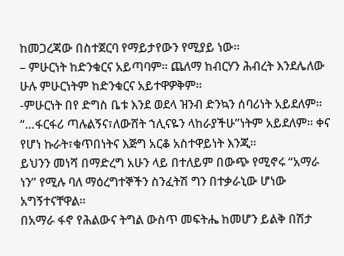ከመጋረጃው በስተጀርባ የማይታየውን የሚያይ ነው።
– ምሁርነት ከድንቁርና አይጣባም። ጨለማ ከብርሃን ሕብረት እንደሌለው ሁሉ ምሁርነትም ከድንቁርና አይተዋዎቅም።
-ምሁርነት በየ ድግስ ቤቱ እንደ ወደላ ዝንብ ድንኳን ሰባሪነት አይደለም። “…ፋርፋሪ ጣሉልኝና፣ለውሸት ኀሊናዬን ላከራያችሁ”ነትም አይደለም። ቀና የሆነ ኩራት፣ቁጥበነትና እጅግ አርቆ አስተዋይነት እንጂ።
ይህንን መነሻ በማድረግ አሁን ላይ በተለይም በውጭ የሚኖሩ “አማራ ነን” የሚሉ ባለ ማዕረግተኞችን ስንፈትሽ ግን በተቃራኒው ሆነው አግኝተናቸዋል።
በአማራ ፋኖ የሕልውና ትግል ውስጥ መፍትሔ ከመሆን ይልቅ በሽታ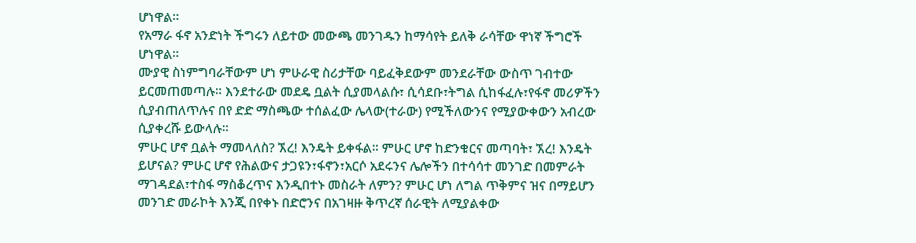ሆነዋል።
የአማራ ፋኖ አንድነት ችግሩን ለይተው መውጫ መንገዱን ከማሳየት ይለቅ ራሳቸው ዋነኛ ችግሮች ሆነዋል።
ሙያዊ ስነምግባራቸውም ሆነ ምሁራዊ ስሪታቸው ባይፈቅደውም መንደራቸው ውስጥ ገብተው ይርመጠመጣሉ። እንደተራው መደዴ ቧልት ሲያመላልሱ፣ ሲሳደቡ፣ትግል ሲከፋፈሉ፣የፋኖ መሪዎችን ሲያብጠለጥሉና በየ ድድ ማስጫው ተሰልፈው ሌላው(ተራው) የሚችለውንና የሚያውቀውን አብረው ሲያቀረሹ ይውላሉ።
ምሁር ሆኖ ቧልት ማመላለስ? ኧረ! እንዴት ይቀፋል። ምሁር ሆኖ ከድንቁርና መጣባት፣ ኧረ! እንዴት ይሆናል? ምሁር ሆኖ የሕልውና ታጋዩን፣ፋኖን፣አርሶ አደሩንና ሌሎችን በተሳሳተ መንገድ በመምራት ማገዳደል፣ተስፋ ማስቆረጥና እንዲበተኑ መስራት ለምን? ምሁር ሆነ ለግል ጥቅምና ዝና በማይሆን መንገድ መራኮት እንጂ በየቀኑ በድሮንና በአገዛዙ ቅጥረኛ ሰራዊት ለሚያልቀው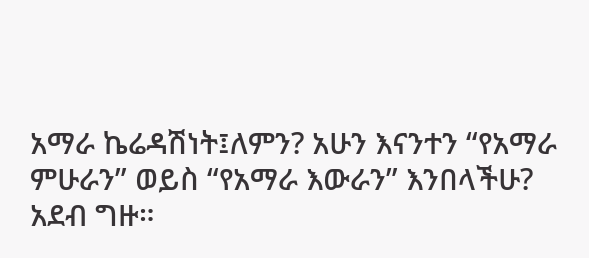አማራ ኬሬዳሽነት፤ለምን? አሁን እናንተን “የአማራ ምሁራን” ወይስ “የአማራ እውራን” እንበላችሁ?
አደብ ግዙ።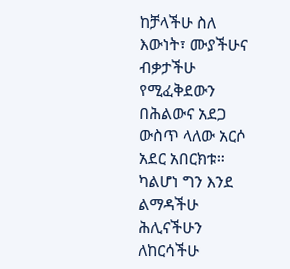ከቻላችሁ ስለ እውነት፣ ሙያችሁና ብቃታችሁ የሚፈቅደውን በሕልውና አደጋ ውስጥ ላለው አርሶ አደር አበርክቱ። ካልሆነ ግን እንደ ልማዳችሁ ሕሊናችሁን ለከርሳችሁ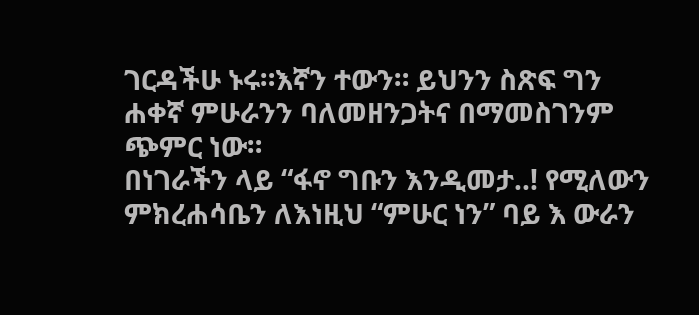ገርዳችሁ ኑሩ።እኛን ተውን። ይህንን ስጽፍ ግን ሐቀኛ ምሁራንን ባለመዘንጋትና በማመስገንም ጭምር ነው።
በነገራችን ላይ “ፋኖ ግቡን እንዲመታ..! የሚለውን ምክረሐሳቤን ለእነዚህ “ምሁር ነን” ባይ እ ውራን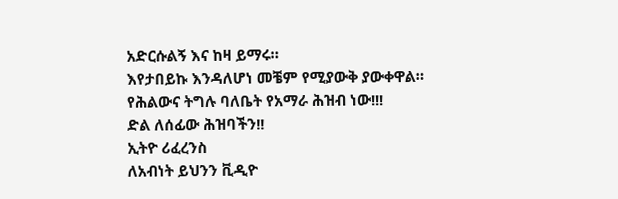አድርሱልኝ እና ከዛ ይማሩ።
እየታበይኩ እንዳለሆነ መቼም የሚያውቅ ያውቀዋል።
የሕልውና ትግሉ ባለቤት የአማራ ሕዝብ ነው!!!
ድል ለሰፊው ሕዝባችን!!
ኢትዮ ሪፈረንስ
ለአብነት ይህንን ቪዲዮ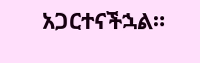አጋርተናችኋል።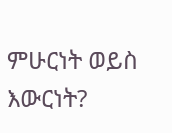ምሁርነት ወይስ እውርነት?